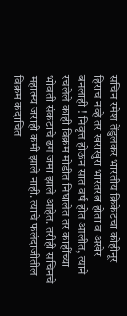सचिन रमेश तेंडुलकर भारतीय क्रिकेटचा कोहीनूर हिराच नव्हे तर खराखुरा भारतरत्न होता व अखेर बनलाही ! निवृत्त होऊन सात वर्ष होत आलीत, त्याने रचलेले काही विक्रम मोडीत निघालेत तर काहींच्या भोवती संकटाचे ढग जमा झाले आहेत. तरीही सचिनचे महात्म्य जराही कमी झाले नाही. त्याचे फलंदाजीतील विक्रम कदाचित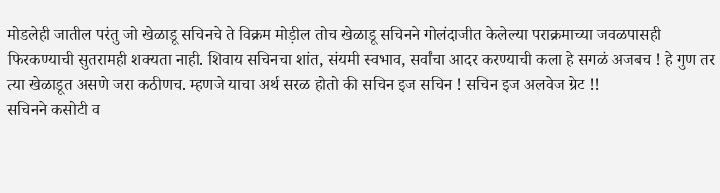मोडलेही जातील परंतु जो खेळाडू सचिनचे ते विक्रम मोड़ील तोच खेळाडू सचिनने गोलंदाजीत केलेल्या पराक्रमाच्या जवळपासही फिरकण्याची सुतरामही शक्यता नाही. शिवाय सचिनचा शांत, संयमी स्वभाव, सर्वांचा आदर करण्याची कला हे सगळं अजबच ! हे गुण तर त्या खेळाडूत असणे जरा कठीणच. म्हणजे याचा अर्थ सरळ होतो की सचिन इज सचिन ! सचिन इज अलवेज ग्रेट !!
सचिनने कसोटी व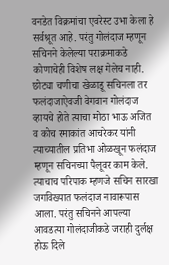वनडेत विक्रमांचा एवरेस्ट उभा केला हे सर्वश्रूत आहे. परंतु गोलंदाज म्हणून सचिनने केलेल्या पराक्रमाकडे कोणाचेही विशेष लक्ष गेलेच नाही. छोट्या चणीचा खेळाडू सचिनला तर फलंदाजाऐवजी वेगवान गोलंदाज व्हायचे होते त्याचा मोठा भाऊ अजित व कोच रमाकांत आचरेकर यांनी त्याच्यातील प्रतिभा ओळखून फलंदाज म्हणून सचिनच्या पैलूवर काम केले. त्याचाच परिपाक म्हणजे सचिन सारखा जगविख्यात फलंदाज नावारूपास आला. परंतु सचिनने आपल्या आवडत्या गोलंदाजीकडे जराही दुर्लक्ष होऊ दिले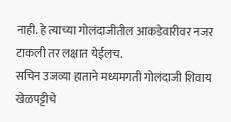नाही. हे त्याच्या गोलंदाजीतील आकडेवारीवर नजर टाकली तर लक्षात येईलच.
सचिन उजव्या हाताने मध्यमगती गोलंदाजी शिवाय खेळपट्टीचे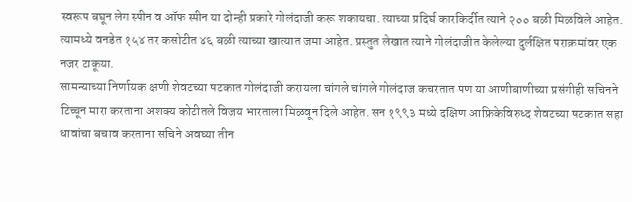स्वरूप बघून लेग स्पीन व ऑफ स्पीन या दोन्ही प्रकारे गोलंदाजी करू शकायचा. त्याच्या प्रदिर्घ कारकिर्दीत त्याने २०० बळी मिळविले आहेत. त्यामध्ये वनडेत १५४ तर कसोटीत ४६ बळी त्याच्या खात्यात जमा आहेत. प्रस्तुत लेखात त्याने गोलंदाजीत केलेल्या दुर्लक्षित पराक्रमांवर एक नजर टाकूया.
सामन्याच्या निर्णायक क्षणी शेवटच्या षटकात गोलंदाजी करायला चांगले चांगले गोलंदाज कचरतात पण या आणीबाणीच्या प्रसंगीही सचिनने टिच्चून मारा करताना अशक्य कोटीतले विजय भारताला मिळवून दिले आहेत. सन १९९३ मध्ये दक्षिण आफ्रिकेविरुध्द शेवटच्या षटकात सहा धावांचा बचाव करताना सचिने अवघ्या तीन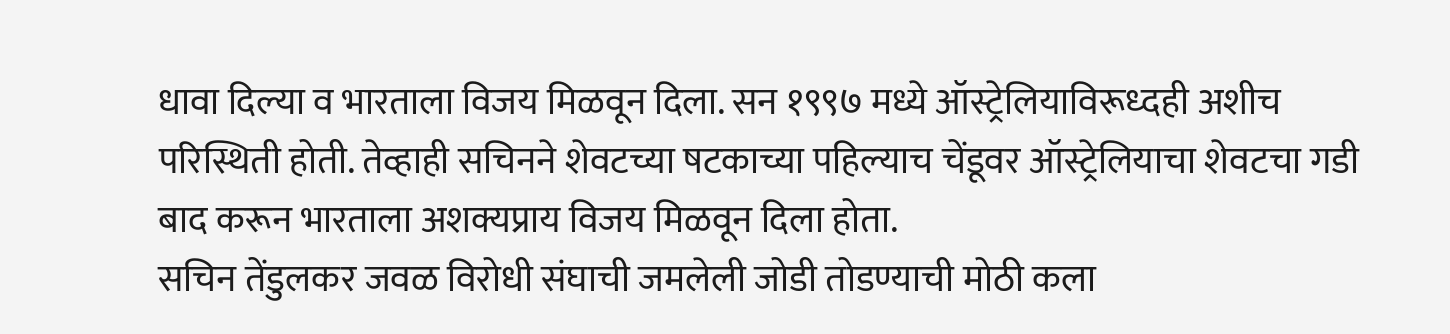धावा दिल्या व भारताला विजय मिळवून दिला. सन १९९७ मध्ये ऑस्ट्रेलियाविरूध्दही अशीच परिस्थिती होती. तेव्हाही सचिनने शेवटच्या षटकाच्या पहिल्याच चेंडूवर ऑस्ट्रेलियाचा शेवटचा गडी बाद करून भारताला अशक्यप्राय विजय मिळवून दिला होता.
सचिन तेंडुलकर जवळ विरोधी संघाची जमलेली जोडी तोडण्याची मोठी कला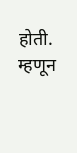होती. म्हणून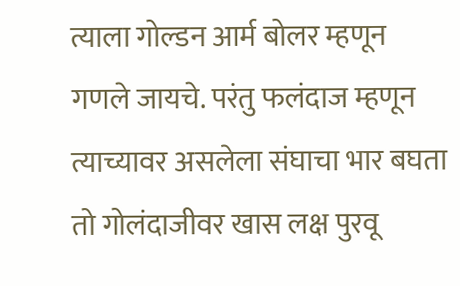त्याला गोल्डन आर्म बोलर म्हणून गणले जायचे. परंतु फलंदाज म्हणून त्याच्यावर असलेला संघाचा भार बघता तो गोलंदाजीवर खास लक्ष पुरवू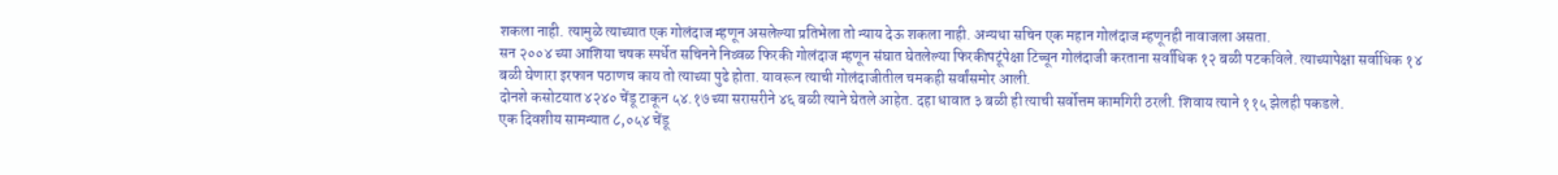शकला नाही. त्यामुळे त्याच्यात एक गोलंदाज म्हणून असलेल्या प्रतिभेला तो न्याय देऊ शकला नाही. अन्यथा सचिन एक महान गोलंदाज म्हणूनही नावाजला असता.
सन २००४ च्या आशिया चषक स्पर्धेत सचिनने निव्वळ फिरकी गोलंदाज म्हणून संघात घेतलेल्या फिरकीपटूंपेक्षा टिच्चून गोलंदाजी करताना सर्वाधिक १२ बळी पटकविले. त्याच्यापेक्षा सर्वाधिक १४ बळी घेणारा इरफान पठाणच काय तो त्याच्या पुढे होता. यावरून त्याची गोलंदाजीतील चमकही सर्वांसमोर आली.
दोनशे कसोटयात ४२४० चेंडू टाकून ५४.१७ च्या सरासरीने ४६ बळी त्याने घेतले आहेत. दहा धावात ३ बळी ही त्याची सर्वोत्तम कामगिरी ठरली. शिवाय त्याने ११५ झेलही पकडले.
एक दिवशीय सामन्यात ८,०५४ चेंडू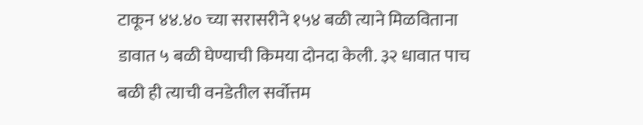टाकून ४४.४० च्या सरासरीने १५४ बळी त्याने मिळविताना डावात ५ बळी घेण्याची किमया दोनदा केली. ३२ धावात पाच बळी ही त्याची वनडेतील सर्वोत्तम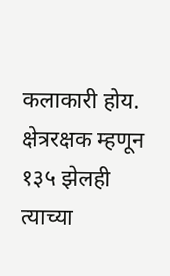कलाकारी होय. क्षेत्ररक्षक म्हणून १३५ झेलही त्याच्या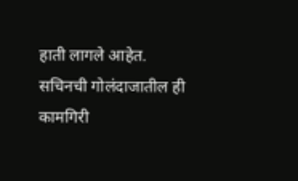हाती लागले आहेत.
सचिनची गोलंदाजातील ही कामगिरी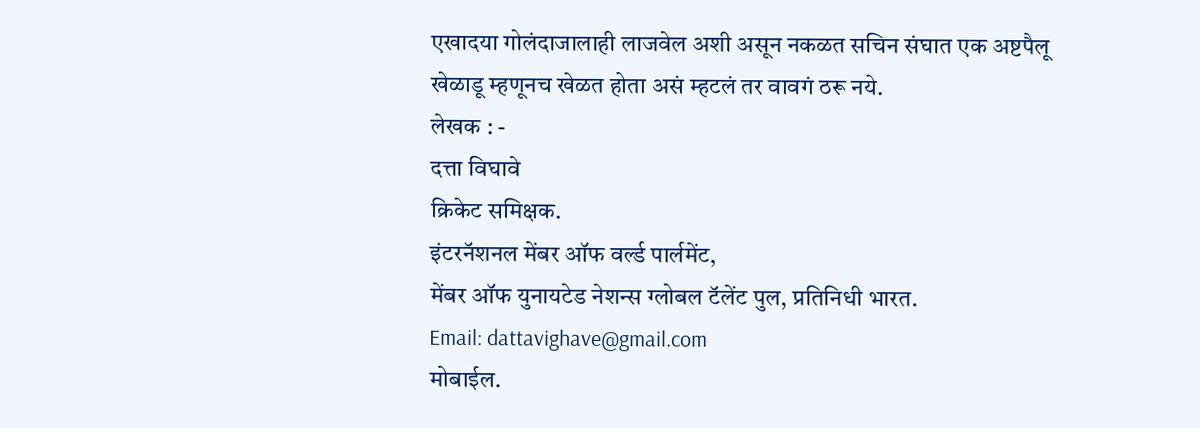एखादया गोलंदाजालाही लाजवेल अशी असून नकळत सचिन संघात एक अष्टपैलू खेळाडू म्हणूनच खेळत होता असं म्हटलं तर वावगं ठरू नये.
लेखक : -
दत्ता विघावे
क्रिकेट समिक्षक.
इंटरनॅशनल मेंबर ऑफ वर्ल्ड पार्लमेंट,
मेंबर ऑफ युनायटेड नेशन्स ग्लोबल टॅलेंट पुल, प्रतिनिधी भारत.
Email: dattavighave@gmail.com
मोबाईल.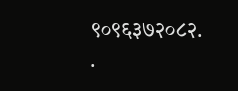९०९६३७२०८२.
.